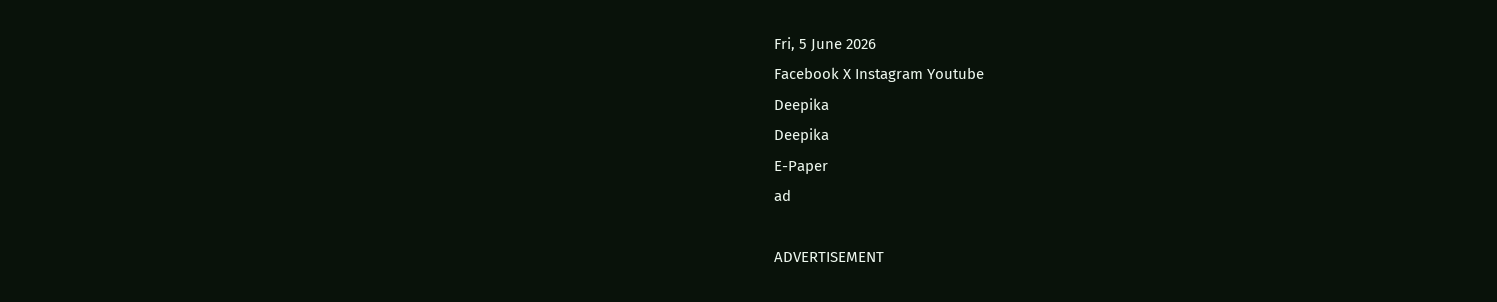Fri, 5 June 2026
Facebook X Instagram Youtube
Deepika
Deepika
E-Paper
ad

ADVERTISEMENT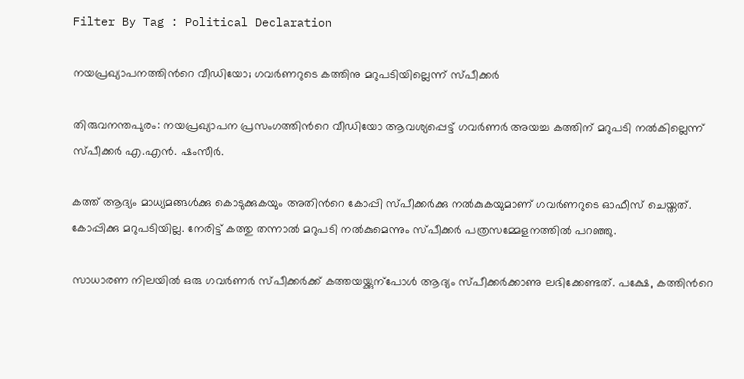Filter By Tag : Political Declaration

നയപ്രഖ്യാപനത്തിന്‍റെ വീഡിയോ; ഗവർണറുടെ കത്തിനു മറുപടിയില്ലെന്ന് സ്പീക്കർ

തിരുവനന്തപുരം: നയപ്രഖ്യാപന പ്രസംഗത്തിന്‍റെ വീഡിയോ ആവശ്യപ്പെട്ട് ഗവർണർ അയച്ച കത്തിന് മറുപടി നൽകില്ലെന്ന് സ്പീക്കർ എ.എൻ. ഷംസീർ.

കത്ത് ആദ്യം മാധ്യമങ്ങൾക്കു കൊടുക്കുകയും അതിന്‍റെ കോപ്പി സ്പീക്കർക്കു നൽകുകയുമാണ് ഗവർണറുടെ ഓഫീസ് ചെയ്തത്. കോപ്പിക്കു മറുപടിയില്ല. നേരിട്ട് കത്തു തന്നാൽ മറുപടി നൽകുമെന്നും സ്പീക്കർ പത്രസമ്മേളനത്തിൽ പറഞ്ഞു.

സാധാരണ നിലയിൽ ഒരു ഗവർണർ സ്പീക്കർക്ക് കത്തയയ്ക്കുന്പോൾ ആദ്യം സ്പീക്കർക്കാണു ലഭിക്കേണ്ടത്. പക്ഷേ, കത്തിന്‍റെ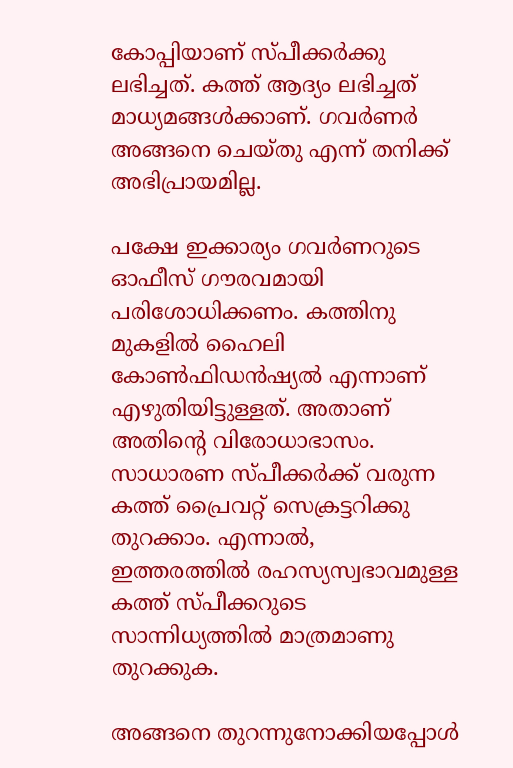കോപ്പിയാണ് സ്പീക്കർക്കു ലഭിച്ചത്. കത്ത് ആദ്യം ലഭിച്ചത് മാധ്യമങ്ങൾക്കാണ്. ഗവർണർ അങ്ങനെ ചെയ്തു എന്ന് തനിക്ക് അഭിപ്രായമില്ല.

പക്ഷേ ഇക്കാര്യം ഗവർണറുടെ ഓഫീസ് ഗൗരവമായി പരിശോധിക്കണം. കത്തിനു മുകളിൽ ഹൈലി കോണ്‍ഫിഡൻഷ്യൽ എന്നാണ് എഴുതിയിട്ടുള്ളത്. അതാണ് അതിന്‍റെ വിരോധാഭാസം. സാധാരണ സ്പീക്കർക്ക് വരുന്ന കത്ത് പ്രൈവറ്റ് സെക്രട്ടറിക്കു തുറക്കാം. എന്നാൽ, ഇത്തരത്തിൽ രഹസ്യസ്വഭാവമുള്ള കത്ത് സ്പീക്കറുടെ സാന്നിധ്യത്തിൽ മാത്രമാണു തുറക്കുക.

അങ്ങനെ തുറന്നുനോക്കിയപ്പോൾ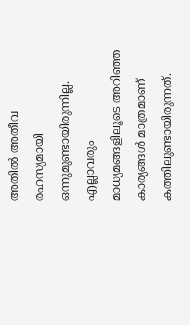അതിൽ അതീവ രഹസ്യമായി ഒന്നുമുണ്ടായിരുന്നില്ല. എല്ലാവരും മാധ്യമങ്ങളിലൂടെ അറിഞ്ഞ കാര്യങ്ങൾ മാത്രമാണ് കത്തിലുണ്ടായിരുന്നത്.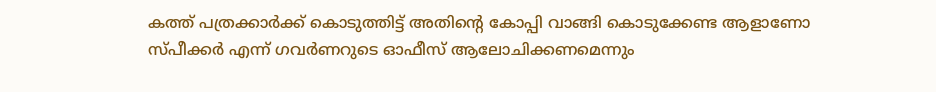കത്ത് പത്രക്കാർക്ക് കൊടുത്തിട്ട് അതിന്‍റെ കോപ്പി വാങ്ങി കൊടുക്കേണ്ട ആളാണോ സ്പീക്കർ എന്ന് ഗവർണറുടെ ഓഫീസ് ആലോചിക്കണമെന്നും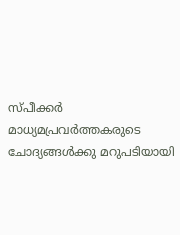സ്പീക്കർ മാധ്യമപ്രവർത്തകരുടെ ചോദ്യങ്ങൾക്കു മറുപടിയായി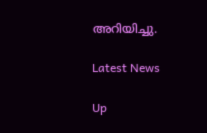അറിയിച്ചു.

Latest News

Up